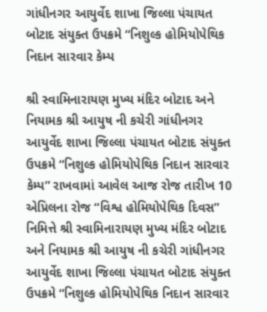ગાંધીનગર આયુર્વેદ શાખા જિલ્લા પંચાયત બોટાદ સંયુક્ત ઉપક્રમે “નિશુલ્ક હોમિયોપેથિક નિદાન સારવાર કેમ્પ

શ્રી સ્વામિનારાયણ મુખ્ય મંદિર બોટાદ અને નિયામક શ્રી આયુષ ની કચેરી ગાંધીનગર આયુર્વેદ શાખા જિલ્લા પંચાયત બોટાદ સંયુક્ત ઉપક્રમે “નિશુલ્ક હોમિયોપેથિક નિદાન સારવાર કેમ્પ” રાખવામાં આવેલ આજ રોજ તારીખ 10 એપ્રિલના રોજ “વિશ્વ હોમિયોપેથિક દિવસ” નિમિત્તે શ્રી સ્વામિનારાયણ મુખ્ય મંદિર બોટાદ અને નિયામક શ્રી આયુષ ની કચેરી ગાંધીનગર આયુર્વેદ શાખા જિલ્લા પંચાયત બોટાદ સંયુક્ત ઉપક્રમે “નિશુલ્ક હોમિયોપેથિક નિદાન સારવાર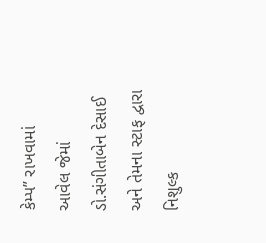કેમ્પ” રાખવામાં આવેલ જેમાં ડો.સંગીતાબેન દેસાઈ અને તેમના સ્ટાફ દ્વારા નિશુલ્ક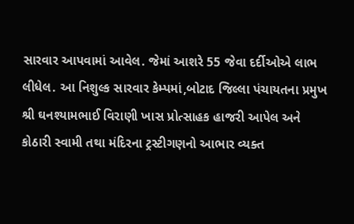સારવાર આપવામાં આવેલ. જેમાં આશરે 55 જેવા દર્દીઓએ લાભ લીધેલ. આ નિશુલ્ક સારવાર કેમ્પમાં,બોટાદ જિલ્લા પંચાયતના પ્રમુખ શ્રી ઘનશ્યામભાઈ વિરાણી ખાસ પ્રોત્સાહક હાજરી આપેલ અને કોઠારી સ્વામી તથા મંદિરના ટ્રસ્ટીગણનો આભાર વ્યક્ત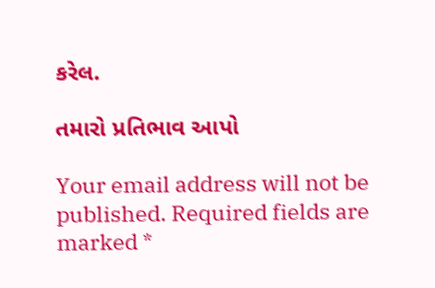કરેલ.

તમારો પ્રતિભાવ આપો

Your email address will not be published. Required fields are marked *